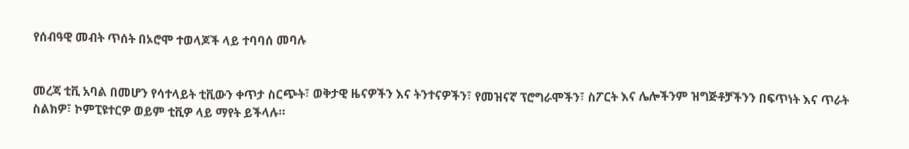የሰብዓዊ መብት ጥሰት በኦሮሞ ተወላጆች ላይ ተባባሰ መባሉ


መረጃ ቲቪ አባል በመሆን የሳተላይት ቲቪውን ቀጥታ ስርጭት፣ ወቅታዊ ዜናዎችን እና ትንተናዎችን፣ የመዝናኛ ፕሮግራሞችን፣ ስፖርት እና ሌሎችንም ዝግጅቶቻችንን በፍጥነት እና ጥራት ስልክዎ፣ ኮምፒዩተርዎ ወይም ቲቪዎ ላይ ማየት ይችላሉ።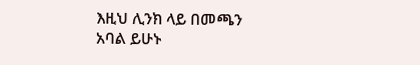እዚህ ሊንክ ላይ በመጫን አባል ይሁኑ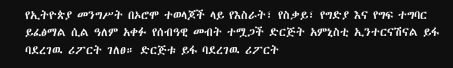የኢትዮጵያ መንግሥት በኦሮሞ ተወላጆች ላይ የእስራት፣ የስቃይ፣ የግድያ እና የግፍ ተግባር ይፈፅማል ሲል ዓለም አቀፉ የሰብዓዊ መብት ተሟጋች ድርጅት አምኒስቲ ኢንተርናሽናል ይፋ ባደረገዉ ሪፖርት ገለፀ። ድርጅቱ ይፋ ባደረገዉ ሪፖርት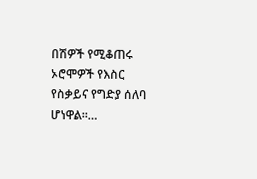በሽዎች የሚቆጠሩ ኦሮሞዎች የእስር የስቃይና የግድያ ሰለባ ሆነዋል።…